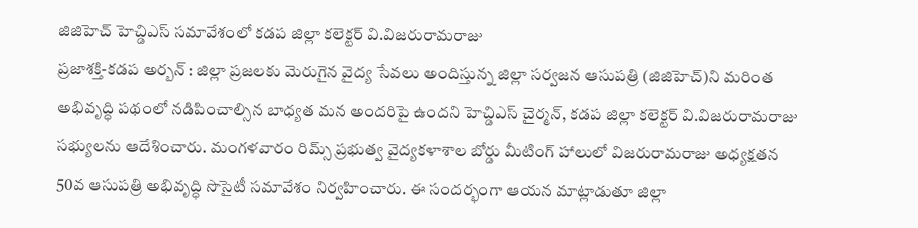జిజిహెచ్ హెచ్డిఎస్ సమావేశంలో కడప జిల్లా కలెక్టర్ వి.విజరురామరాజు
ప్రజాశక్తి-కడప అర్బన్ : జిల్లా ప్రజలకు మెరుగైన వైద్య సేవలు అందిస్తున్న జిల్లా సర్వజన ఆసుపత్రి (జిజిహెచ్)ని మరింత అభివృద్ధి పథంలో నడిపించాల్సిన బాధ్యత మన అందరిపై ఉందని హెచ్డిఎస్ చైర్మన్, కడప జిల్లా కలెక్టర్ వి.విజరురామరాజు సభ్యులను ఆదేశించారు. మంగళవారం రిమ్స్ ప్రభుత్వ వైద్యకళాశాల బోర్డు మీటింగ్ హాలులో విజరురామరాజు అధ్యక్షతన 50వ ఆసుపత్రి అభివృద్ధి సొసైటీ సమావేశం నిర్వహించారు. ఈ సందర్భంగా ఆయన మాట్లాడుతూ జిల్లా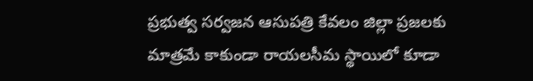ప్రభుత్వ సర్వజన ఆసుపత్రి కేవలం జిల్లా ప్రజలకు మాత్రమే కాకుండా రాయలసీమ స్థాయిలో కూడా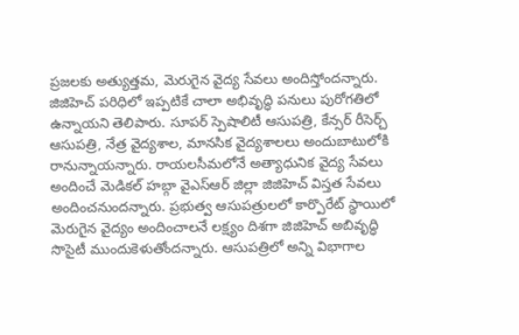ప్రజలకు అత్యుత్తమ, మెరుగైన వైద్య సేవలు అందిస్తోందన్నారు. జిజిహెచ్ పరిధిలో ఇప్పటికే చాలా అభివృద్ధి పనులు పురోగతిలో ఉన్నాయని తెలిపారు. సూపర్ స్పెషాలిటీ ఆసుపత్రి, కేన్సర్ రీసెర్చ్ ఆసుపత్రి, నేత్ర వైద్యశాల, మానసిక వైద్యశాలలు అందుబాటులోకి రానున్నాయన్నారు. రాయలసీమలోనే అత్యాధునిక వైద్య సేవలు అందించే మెడికల్ హబ్గా వైఎస్ఆర్ జిల్లా జిజిహెచ్ విస్తత సేవలు అందించనుందన్నారు. ప్రభుత్వ ఆసుపత్రులలో కార్పొరేట్ స్థాయిలో మెరుగైన వైద్యం అందించాలనే లక్ష్యం దిశగా జిజిహెచ్ అబివృద్ధి సొసైటీ ముందుకెళుతోందన్నారు. ఆసుపత్రిలో అన్ని విభాగాల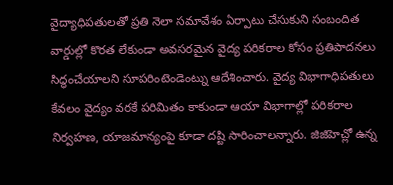వైద్యాధిపతులతో ప్రతి నెలా సమావేశం ఏర్పాటు చేసుకుని సంబందిత వార్డుల్లో కొరత లేకుండా అవసరమైన వైద్య పరికరాల కోసం ప్రతిపాదనలు సిద్ధంచేయాలని సూపరింటెండెంట్ను ఆదేశించారు. వైద్య విభాగాధిపతులు కేవలం వైద్యం వరకే పరిమితం కాకుండా ఆయా విభాగాల్లో పరికరాల నిర్వహణ, యాజమాన్యంపై కూడా దష్టి సారించాలన్నారు. జిజిహెచ్లో ఉన్న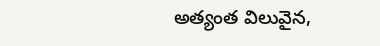అత్యంత విలువైన,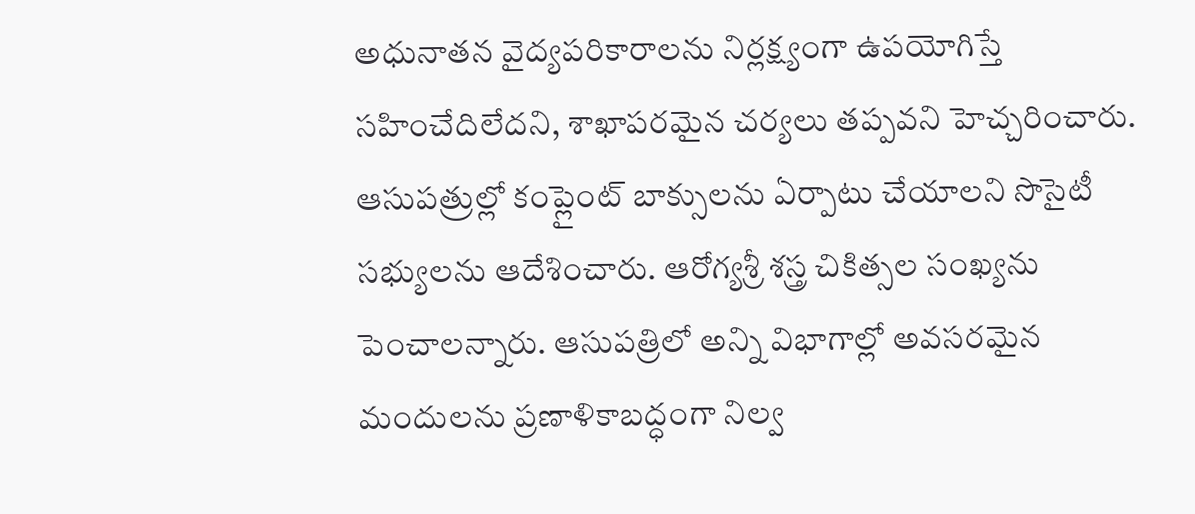అధునాతన వైద్యపరికారాలను నిర్లక్ష్యంగా ఉపయోగిస్తే సహించేదిలేదని, శాఖాపరమైన చర్యలు తప్పవని హెచ్చరించారు. ఆసుపత్రుల్లో కంప్లైంట్ బాక్సులను ఏర్పాటు చేయాలని సొసైటీ సభ్యులను ఆదేశించారు. ఆరోగ్యశ్రీ శస్త్ర చికిత్సల సంఖ్యను పెంచాలన్నారు. ఆసుపత్రిలో అన్ని విభాగాల్లో అవసరమైన మందులను ప్రణాళికాబద్ధంగా నిల్వ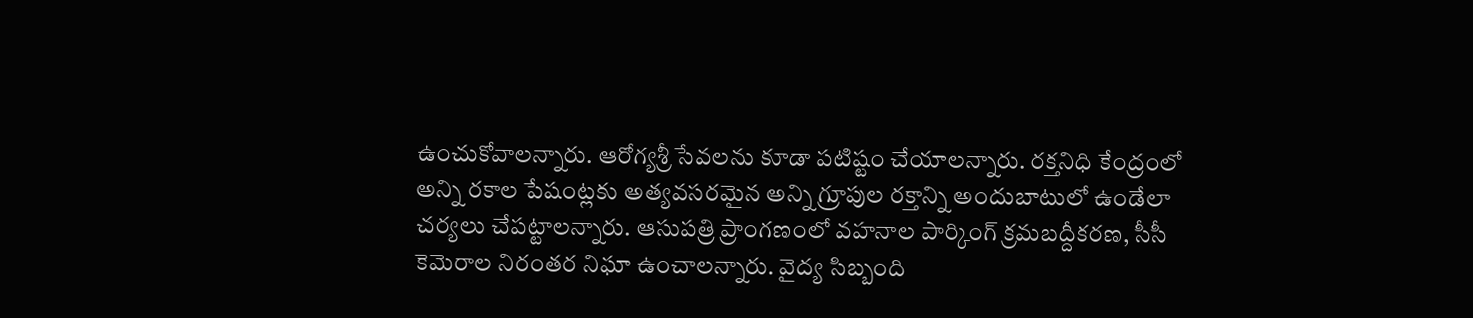ఉంచుకోవాలన్నారు. ఆరోగ్యశ్రీ సేవలను కూడా పటిష్టం చేయాలన్నారు. రక్తనిధి కేంద్రంలో అన్ని రకాల పేషంట్లకు అత్యవసరమైన అన్ని గ్రూపుల రక్తాన్ని అందుబాటులో ఉండేలా చర్యలు చేపట్టాలన్నారు. ఆసుపత్రి ప్రాంగణంలో వహనాల పార్కింగ్ క్రమబద్దీకరణ, సీసీ కెమెరాల నిరంతర నిఘా ఉంచాలన్నారు. వైద్య సిబ్బంది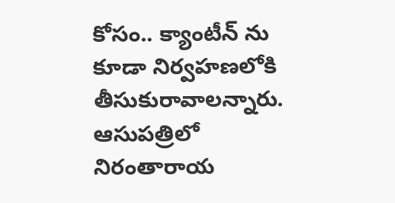కోసం.. క్యాంటీన్ ను కూడా నిర్వహణలోకి తీసుకురావాలన్నారు. ఆసుపత్రిలో నిరంతారాయ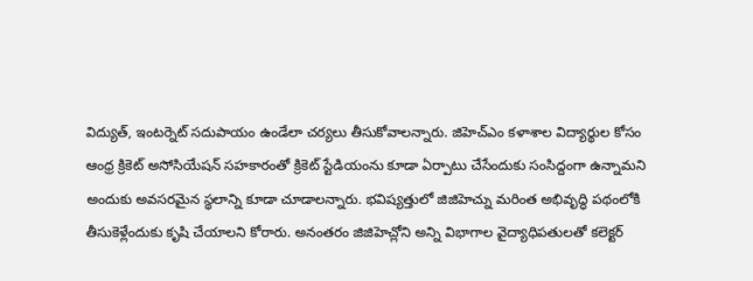విద్యుత్, ఇంటర్నెట్ సదుపాయం ఉండేలా చర్యలు తీసుకోవాలన్నారు. జిహెచ్ఎం కళాశాల విద్యార్థుల కోసం ఆంధ్ర క్రికెట్ అసోసియేషన్ సహకారంతో క్రికెట్ స్టేడియంను కూడా ఏర్పాటు చేసేందుకు సంసిద్దంగా ఉన్నామని అందుకు అవసరమైన స్థలాన్ని కూడా చూడాలన్నారు. భవిష్యత్తులో జిజిహెచ్ను మరింత అభివృద్ధి పథంలోకి తీసుకెళ్లేందుకు కృషి చేయాలని కోరారు. అనంతరం జిజిహెచ్లోని అన్ని విభాగాల వైద్యాధిపతులతో కలెక్టర్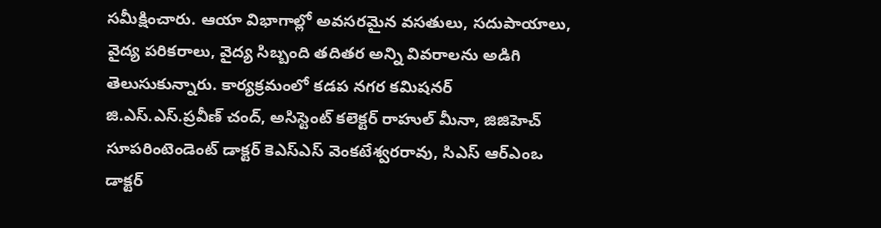సమీక్షించారు. ఆయా విభాగాల్లో అవసరమైన వసతులు, సదుపాయాలు, వైద్య పరికరాలు, వైద్య సిబ్బంది తదితర అన్ని వివరాలను అడిగి తెలుసుకున్నారు. కార్యక్రమంలో కడప నగర కమిషనర్ జి.ఎస్.ఎస్.ప్రవీణ్ చంద్, అసిస్టెంట్ కలెక్టర్ రాహుల్ మీనా, జిజిహెచ్ సూపరింటెండెంట్ డాక్టర్ కెఎస్ఎస్ వెంకటేశ్వరరావు, సిఎస్ ఆర్ఎంఒ డాక్టర్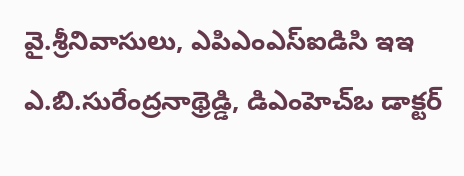వై.శ్రీనివాసులు, ఎపిఎంఎస్ఐడిసి ఇఇ ఎ.బి.సురేంద్రనాథ్రెడ్డి, డిఎంహెచ్ఒ డాక్టర్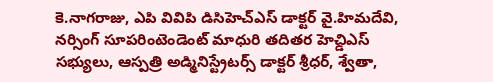కె.నాగరాజు, ఎపి వివిపి డిసిహెచ్ఎస్ డాక్టర్ వై.హిమదేవి, నర్సింగ్ సూపరింటెండెంట్ మాధురి తదితర హెచ్డిఎస్ సభ్యులు, ఆస్పత్రి అడ్మినిస్ట్రేటర్స్ డాక్టర్ శ్రీధర్, శ్వేతా,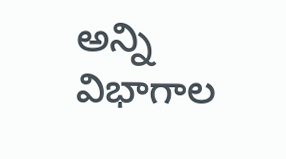అన్ని విభాగాల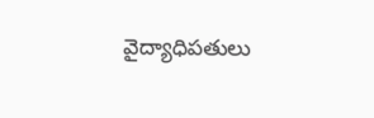వైద్యాధిపతులు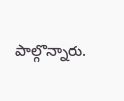పాల్గొన్నారు.